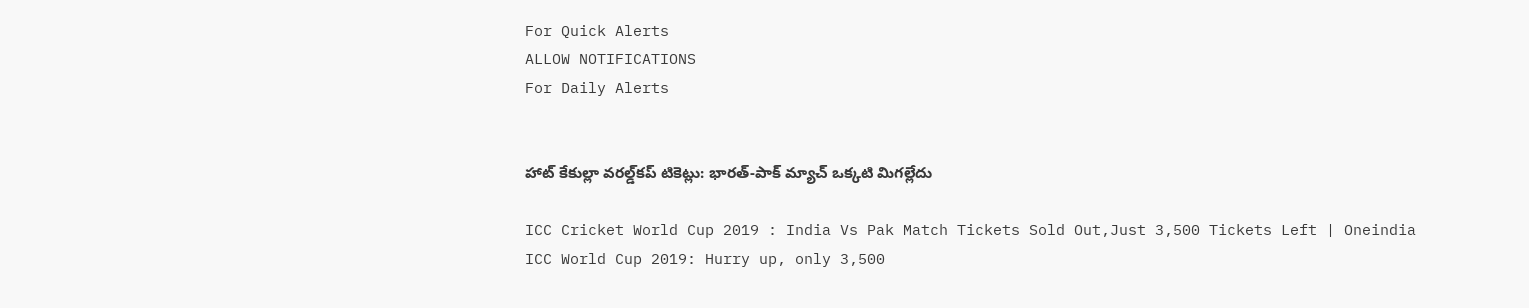For Quick Alerts
ALLOW NOTIFICATIONS
For Daily Alerts


హాట్ కేకుల్లా వరల్డ్‌కప్ టికెట్లు: భారత్-పాక్ మ్యాచ్‌ ఒక్కటి మిగల్లేదు

ICC Cricket World Cup 2019 : India Vs Pak Match Tickets Sold Out,Just 3,500 Tickets Left | Oneindia
ICC World Cup 2019: Hurry up, only 3,500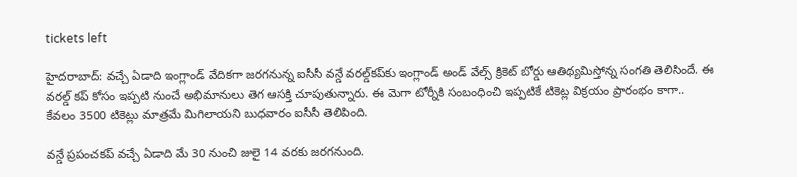tickets left

హైదరాబాద్: వచ్చే ఏడాది ఇంగ్లాండ్ వేదికగా జరగనున్న ఐసీసీ వన్డే వరల్డ్‌కప్‌కు ఇంగ్లాండ్ అండ్ వేల్స్ క్రికెట్ బోర్డు ఆతిథ్యమిస్తోన్న సంగతి తెలిసిందే. ఈ వరల్డ్ కప్ కోసం ఇప్పటి నుంచే అభిమానులు తెగ ఆసక్తి చూపుతున్నారు. ఈ మెగా టోర్నీకి సంబంధించి ఇప్పటికే టికెట్ల విక్రయం ప్రారంభం కాగా.. కేవలం 3500 టికెట్లు మాత్రమే మిగిలాయని బుధవారం ఐసీసీ తెలిపింది.

వన్డే ప్రపంచకప్ వచ్చే ఏడాది మే 30 నుంచి జులై 14 వరకు జరగనుంది.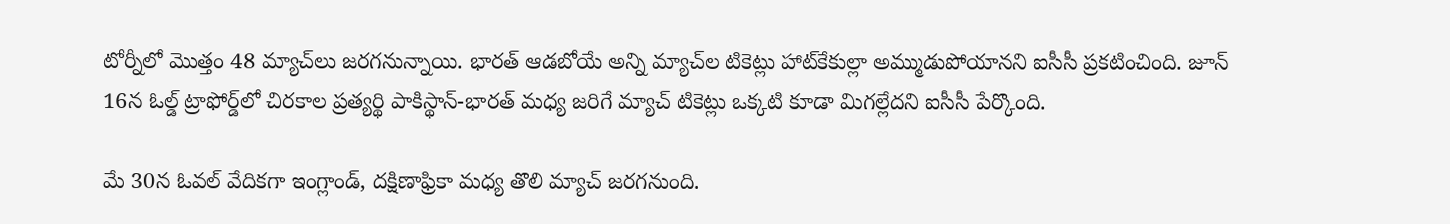టోర్నీలో మొత్తం 48 మ్యాచ్‌లు జరగనున్నాయి. భారత్ ఆడబోయే అన్ని మ్యాచ్‌ల టికెట్లు హాట్‌కేకుల్లా అమ్ముడుపోయానని ఐసీసీ ప్రకటించింది. జూన్ 16న ఓల్డ్ ట్రాఫోర్డ్‌లో చిరకాల ప్రత్యర్థి పాకిస్థాన్-భారత్ మధ్య జరిగే మ్యాచ్ టికెట్లు ఒక్కటి కూడా మిగల్లేదని ఐసీసీ పేర్కొంది.

మే 30న ఓవల్ వేదికగా ఇంగ్లాండ్, దక్షిణాఫ్రికా మధ్య తొలి మ్యాచ్ జరగనుంది.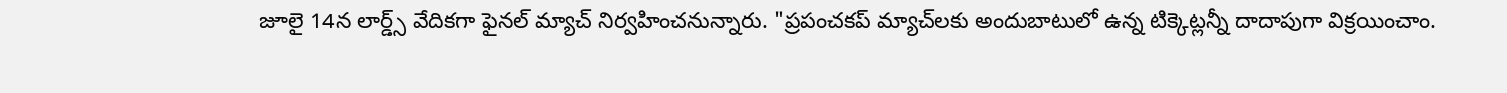జూలై 14న లార్డ్స్ వేదికగా ఫైనల్ మ్యాచ్ నిర్వహించనున్నారు. "ప్రపంచకప్ మ్యాచ్‌లకు అందుబాటులో ఉన్న టిక్కెట్లన్నీ దాదాపుగా విక్రయించాం.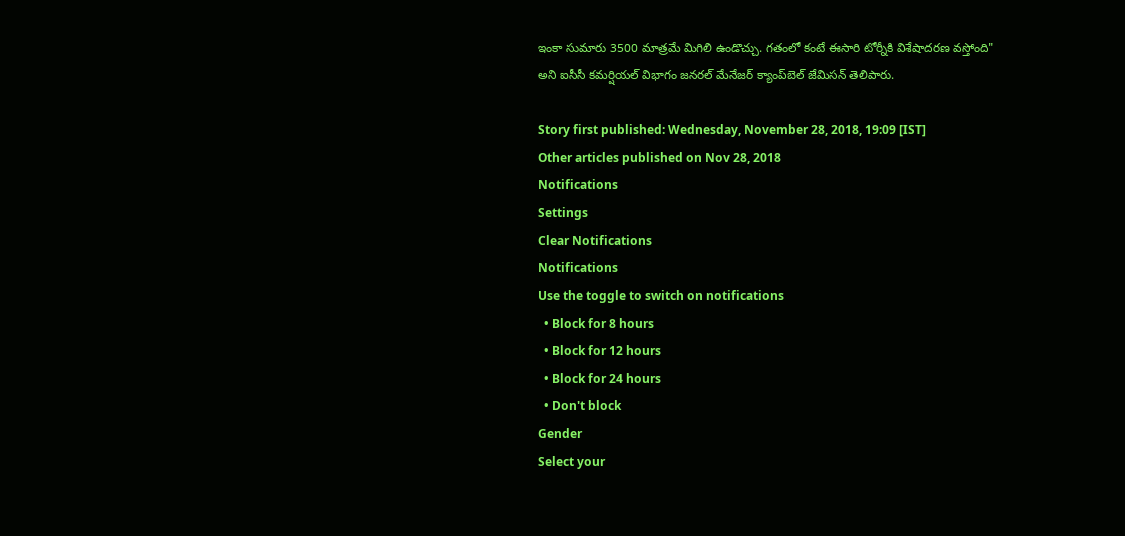ఇంకా సుమారు 3500 మాత్రమే మిగిలి ఉండొచ్చు. గతంలో కంటే ఈసారి టోర్నీకి విశేషాదరణ వస్తోంది" అని ఐసీసీ కమర్షియల్ విభాగం జనరల్ మేనేజర్ క్యాంప్‌బెల్ జేమిసన్ తెలిపారు.

Story first published: Wednesday, November 28, 2018, 19:09 [IST]
Other articles published on Nov 28, 2018
Notifications
Settings
Clear Notifications
Notifications
Use the toggle to switch on notifications
  • Block for 8 hours
  • Block for 12 hours
  • Block for 24 hours
  • Don't block
Gender
Select your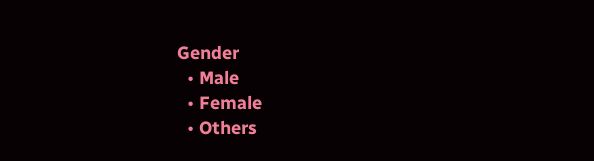Gender
  • Male
  • Female
  • Others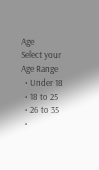Age
Select your Age Range
  • Under 18
  • 18 to 25
  • 26 to 35
  •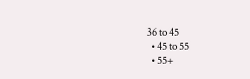36 to 45
  • 45 to 55
  • 55+